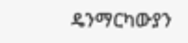ዴንማርካውያን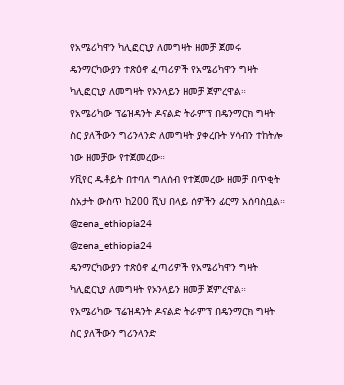የአሜሪካዋን ካሊፎርኒያ ለመግዛት ዘመቻ ጀመሩ
ዴንማርካውያን ተጽዕኖ ፈጣሪዎች የአሜሪካዋን ግዛት ካሊፎርኒያ ለመግዛት የኦንላይን ዘመቻ ጀምረዋል።
የአሜሪካው ፕሬዝዳንት ዶናልድ ትራምፕ በዴንማርክ ግዛት ስር ያለችውን ግሪንላንድ ለመግዛት ያቀረቡት ሃሳብን ተከትሎ ነው ዘመቻው የተጀመረው።
ሃቪየር ዱቶይት በተባለ ግለሰብ የተጀመረው ዘመቻ በጥቂት ስአታት ውስጥ ከ200 ሺህ በላይ ሰዎችን ፊርማ አሰባስቧል።
@zena_ethiopia24
@zena_ethiopia24
ዴንማርካውያን ተጽዕኖ ፈጣሪዎች የአሜሪካዋን ግዛት ካሊፎርኒያ ለመግዛት የኦንላይን ዘመቻ ጀምረዋል።
የአሜሪካው ፕሬዝዳንት ዶናልድ ትራምፕ በዴንማርክ ግዛት ስር ያለችውን ግሪንላንድ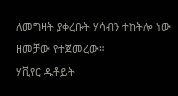ለመግዛት ያቀረቡት ሃሳብን ተከትሎ ነው ዘመቻው የተጀመረው።
ሃቪየር ዱቶይት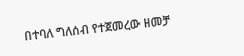በተባለ ግለሰብ የተጀመረው ዘመቻ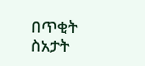በጥቂት ስአታት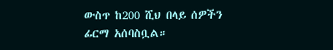ውስጥ ከ200 ሺህ በላይ ሰዎችን ፊርማ አሰባስቧል።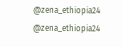@zena_ethiopia24
@zena_ethiopia24